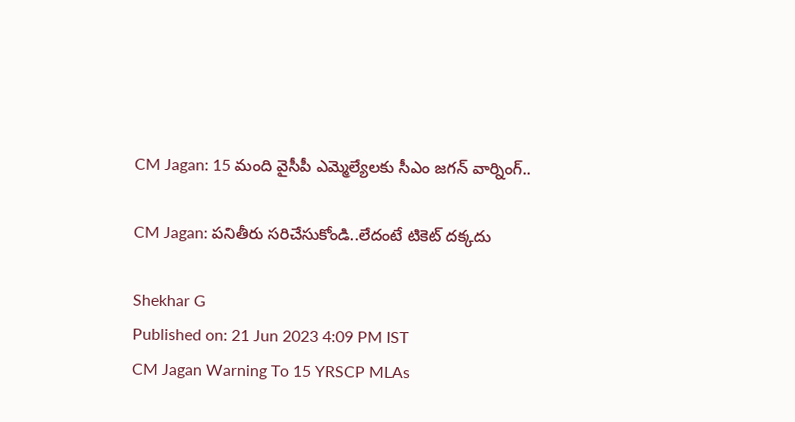CM Jagan: 15 మంది వైసీపీ ఎమ్మెల్యేలకు సీఎం జగన్ వార్నింగ్..

CM Jagan: పనితీరు సరిచేసుకోండి..లేదంటే టికెట్ దక్కదు

Shekhar G
Published on: 21 Jun 2023 4:09 PM IST
CM Jagan Warning To 15 YRSCP MLAs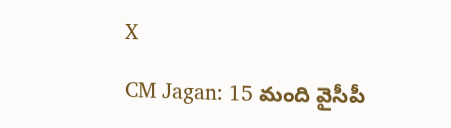X

CM Jagan: 15 మంది వైసీపీ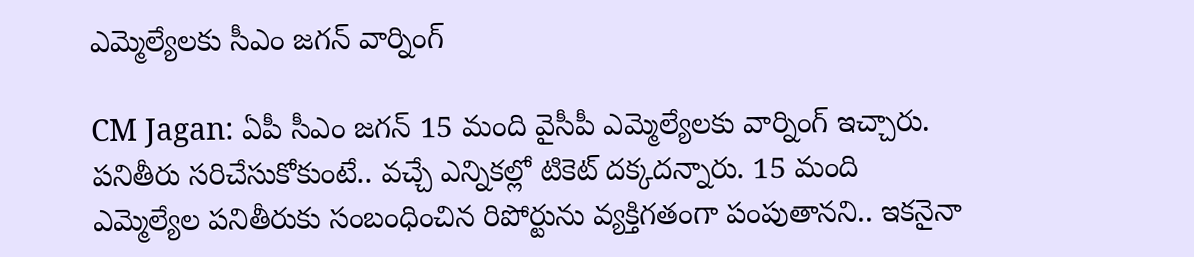ఎమ్మెల్యేలకు సీఎం జగన్ వార్నింగ్

CM Jagan: ఏపీ సీఎం జగన్‌ 15 మంది వైసీపీ ఎమ్మెల్యేలకు వార్నింగ్ ఇచ్చారు. పనితీరు సరిచేసుకోకుంటే.. వచ్చే ఎన్నికల్లో టికెట్ దక్కదన్నారు. 15 మంది ఎమ్మెల్యేల పనితీరుకు సంబంధించిన రిపోర్టును వ్యక్తిగతంగా పంపుతానని.. ఇకనైనా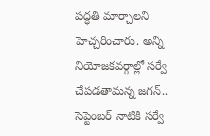పద్ధతి మార్చాలని హెచ్చరించారు. అన్ని నియోజకవర్గాల్లో సర్వే చేపడతామన్న జగన్.. సెప్టెంబర్ నాటికి సర్వే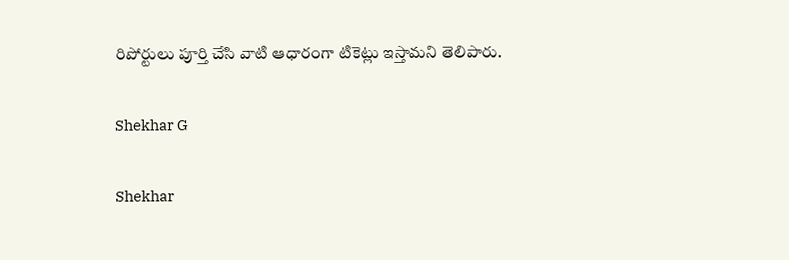రిపోర్టులు పూర్తి చేసి వాటి ఆధారంగా టికెట్లు ఇస్తామని తెలిపారు.

Shekhar G

Shekhar